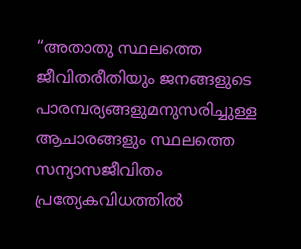“അതാതു സ്ഥലത്തെ ജീവിതരീതിയും ജനങ്ങളുടെ പാരമ്പര്യങ്ങളുമനുസരിച്ചുള്ള ആചാരങ്ങളും സ്ഥലത്തെ സന്യാസജീവിതം പ്രത്യേകവിധത്തിൽ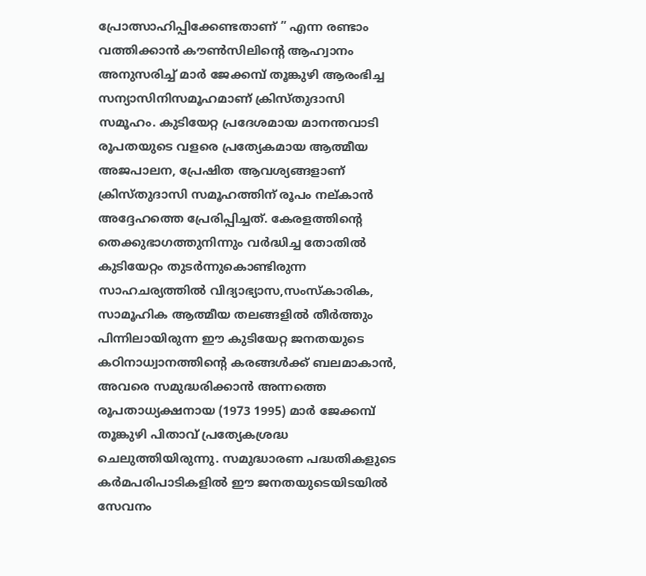പ്രോത്സാഹിപ്പിക്കേണ്ടതാണ് ” എന്ന രണ്ടാം വത്തിക്കാൻ കൗൺസിലിന്റെ ആഹ്വാനം അനുസരിച്ച് മാർ ജേക്കമ്പ് തൂങ്കുഴി ആരംഭിച്ച സന്യാസിനിസമൂഹമാണ് ക്രിസ്തുദാസി സമൂഹം. കുടിയേറ്റ പ്രദേശമായ മാനന്തവാടി രൂപതയുടെ വളരെ പ്രത്യേകമായ ആത്മീയ അജപാലന, പ്രേഷിത ആവശ്യങ്ങളാണ് ക്രിസ്തുദാസി സമൂഹത്തിന് രൂപം നല്കാൻ അദ്ദേഹത്തെ പ്രേരിപ്പിച്ചത്. കേരളത്തിന്റെ തെക്കുഭാഗത്തുനിന്നും വർദ്ധിച്ച തോതിൽ കുടിയേറ്റം തുടർന്നുകൊണ്ടിരുന്ന സാഹചര്യത്തിൽ വിദ്യാഭ്യാസ,സംസ്കാരിക, സാമൂഹിക ആത്മീയ തലങ്ങളിൽ തീർത്തും പിന്നിലായിരുന്ന ഈ കുടിയേറ്റ ജനതയുടെ കഠിനാധ്വാനത്തിന്റെ കരങ്ങൾക്ക് ബലമാകാൻ, അവരെ സമുദ്ധരിക്കാൻ അന്നത്തെ രൂപതാധ്യക്ഷനായ (1973 1995) മാർ ജേക്കമ്പ് തൂങ്കുഴി പിതാവ് പ്രത്യേകശ്രദ്ധ ചെലുത്തിയിരുന്നു. സമുദ്ധാരണ പദ്ധതികളുടെ കർമപരിപാടികളിൽ ഈ ജനതയുടെയിടയിൽ സേവനം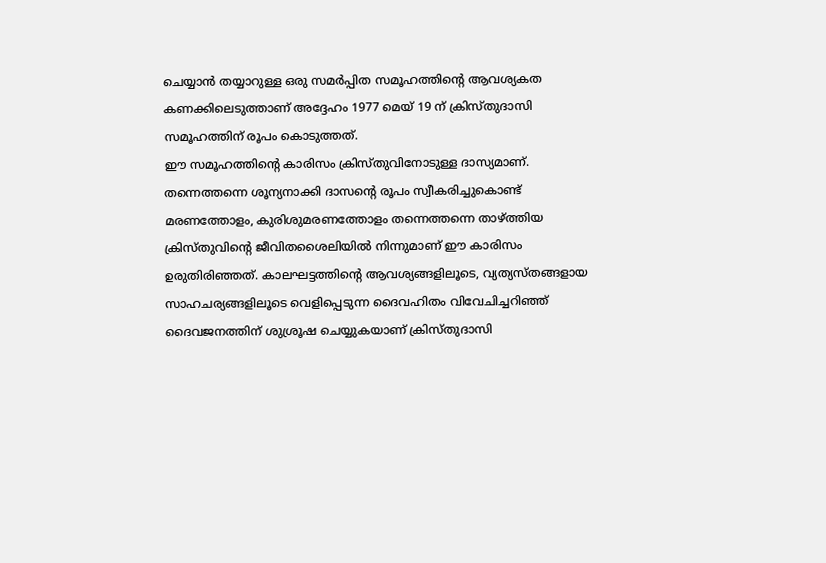ചെയ്യാൻ തയ്യാറുള്ള ഒരു സമർപ്പിത സമൂഹത്തിന്റെ ആവശ്യകത കണക്കിലെടുത്താണ് അദ്ദേഹം 1977 മെയ് 19 ന് ക്രിസ്തുദാസി സമൂഹത്തിന് രൂപം കൊടുത്തത്.
ഈ സമൂഹത്തിന്റെ കാരിസം ക്രിസ്തുവിനോടുള്ള ദാസ്യമാണ്. തന്നെത്തന്നെ ശൂന്യനാക്കി ദാസന്റെ രൂപം സ്വീകരിച്ചുകൊണ്ട് മരണത്തോളം, കുരിശുമരണത്തോളം തന്നെത്തന്നെ താഴ്ത്തിയ ക്രിസ്തുവിന്റെ ജീവിതശൈലിയിൽ നിന്നുമാണ് ഈ കാരിസം ഉരുതിരിഞ്ഞത്. കാലഘട്ടത്തിന്റെ ആവശ്യങ്ങളിലൂടെ, വ്യത്യസ്തങ്ങളായ സാഹചര്യങ്ങളിലൂടെ വെളിപ്പെടുന്ന ദൈവഹിതം വിവേചിച്ചറിഞ്ഞ് ദൈവജനത്തിന് ശുശ്രൂഷ ചെയ്യുകയാണ് ക്രിസ്തുദാസി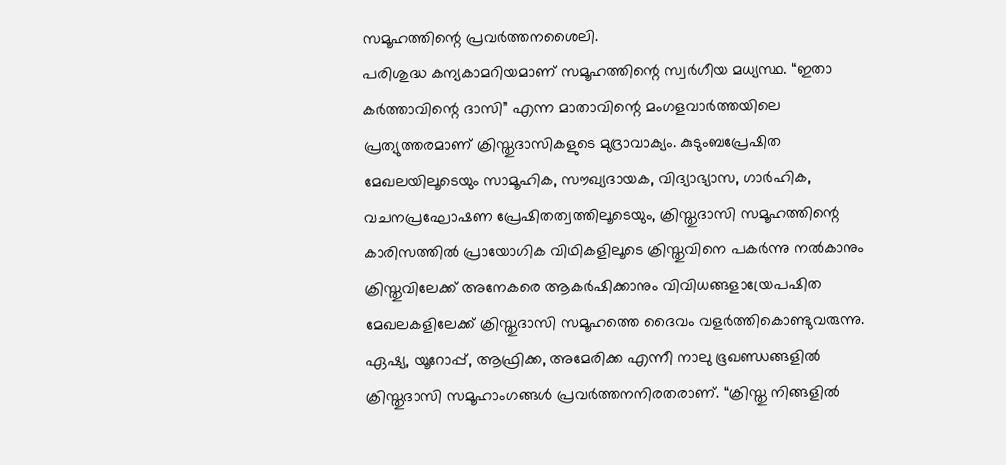സമൂഹത്തിന്റെ പ്രവർത്തനശൈലി.
പരിശുദ്ധ കന്യകാമറിയമാണ് സമൂഹത്തിന്റെ സ്വർഗീയ മധ്യസ്ഥ. “ഇതാ കർത്താവിന്റെ ദാസി” എന്ന മാതാവിന്റെ മംഗളവാർത്തയിലെ പ്രത്യുത്തരമാണ് ക്രിസ്തുദാസികളുടെ മുദ്രാവാക്യം. കുടുംബപ്രേഷിത മേഖലയിലൂടെയും സാമൂഹിക, സൗഖ്യദായക, വിദ്യാഭ്യാസ, ഗാർഹിക, വചനപ്രഘോഷണ പ്രേഷിതത്വത്തിലൂടെയും, ക്രിസ്തുദാസി സമൂഹത്തിന്റെ കാരിസത്തിൽ പ്രായോഗിക വിഥികളിലൂടെ ക്രിസ്തുവിനെ പകർന്നു നൽകാനും ക്രിസ്തുവിലേക്ക് അനേകരെ ആകർഷിക്കാനും വിവിധങ്ങളായ്രേപഷിത മേഖലകളിലേക്ക് ക്രിസ്തുദാസി സമൂഹത്തെ ദൈവം വളർത്തികൊണ്ടുവരുന്നു.
ഏഷ്യ, യൂറോപ്പ്, ആഫ്രിക്ക, അമേരിക്ക എന്നീ നാലു ഭൂഖണ്ഡങ്ങളിൽ ക്രിസ്തുദാസി സമൂഹാംഗങ്ങൾ പ്രവർത്തനനിരതരാണ്. “ക്രിസ്തു നിങ്ങളിൽ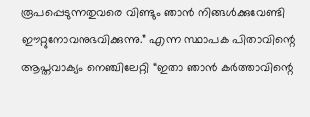രൂപപ്പെടുന്നതുവരെ വിണ്ടും ഞാൻ നിങ്ങൾക്കുവേണ്ടി ഈറ്റുനോവനുഭവിക്കുന്നു.” എന്ന സ്ഥാപക പിതാവിന്റെ ആപ്തവാക്യം നെഞ്ചിലേറ്റി “ഇതാ ഞാൻ കർത്താവിന്റെ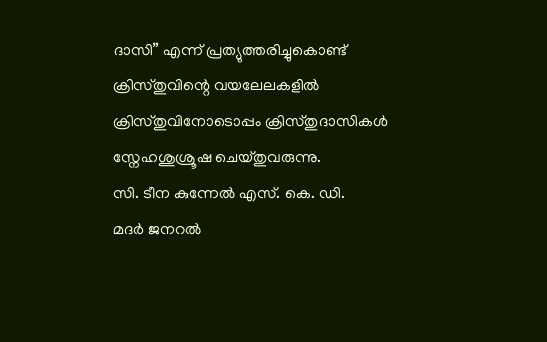ദാസി” എന്ന് പ്രത്യുത്തരിച്ചുകൊണ്ട് ക്രിസ്തുവിന്റെ വയലേലകളിൽ ക്രിസ്തുവിനോടൊപ്പം ക്രിസ്തുദാസികൾ സ്നേഹശുശ്രൂഷ ചെയ്തുവരുന്നു.
സി. ടീന കുന്നേൽ എസ്. കെ. ഡി.
മദർ ജനറൽ